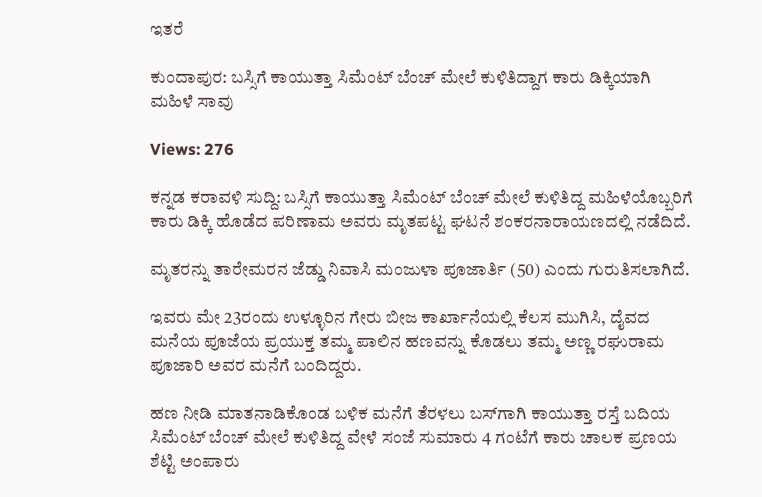ಇತರೆ

ಕುಂದಾಪುರ: ಬಸ್ಸಿಗೆ ಕಾಯುತ್ತಾ ಸಿಮೆಂಟ್ ಬೆಂಚ್ ಮೇಲೆ ಕುಳಿತಿದ್ದಾಗ ಕಾರು ಡಿಕ್ಕಿಯಾಗಿ ಮಹಿಳೆ ಸಾವು

Views: 276

ಕನ್ನಡ ಕರಾವಳಿ ಸುದ್ದಿ: ಬಸ್ಸಿಗೆ ಕಾಯುತ್ತಾ ಸಿಮೆಂಟ್ ಬೆಂಚ್ ಮೇಲೆ ಕುಳಿತಿದ್ದ ಮಹಿಳೆಯೊಬ್ಬರಿಗೆ ಕಾರು ಡಿಕ್ಕಿ ಹೊಡೆದ ಪರಿಣಾಮ ಅವರು ಮೃತಪಟ್ಟ ಘಟನೆ ಶಂಕರನಾರಾಯಣದಲ್ಲಿ ನಡೆದಿದೆ.

ಮೃತರನ್ನು ತಾರೇಮರನ ಜೆಡ್ಡು ನಿವಾಸಿ ಮಂಜುಳಾ ಪೂಜಾರ್ತಿ (50) ಎಂದು ಗುರುತಿಸಲಾಗಿದೆ.

ಇವರು ಮೇ 23ರಂದು ಉಳ್ಳೂರಿನ ಗೇರು ಬೀಜ ಕಾರ್ಖಾನೆಯಲ್ಲಿ ಕೆಲಸ ಮುಗಿಸಿ, ದೈವದ ಮನೆಯ ಪೂಜೆಯ ಪ್ರಯುಕ್ತ ತಮ್ಮ ಪಾಲಿನ ಹಣವನ್ನು ಕೊಡಲು ತಮ್ಮ ಅಣ್ಣ ರಘುರಾಮ ಪೂಜಾರಿ ಅವರ ಮನೆಗೆ ಬಂದಿದ್ದರು.

ಹಣ ನೀಡಿ ಮಾತನಾಡಿಕೊಂಡ ಬಳಿಕ ಮನೆಗೆ ತೆರಳಲು ಬಸ್‌ಗಾಗಿ ಕಾಯುತ್ತಾ ರಸ್ತೆ ಬದಿಯ ಸಿಮೆಂಟ್ ಬೆಂಚ್ ಮೇಲೆ ಕುಳಿತಿದ್ದ ವೇಳೆ ಸಂಜೆ ಸುಮಾರು 4 ಗಂಟೆಗೆ ಕಾರು ಚಾಲಕ ಪ್ರಣಯ ಶೆಟ್ಟಿ ಅಂಪಾರು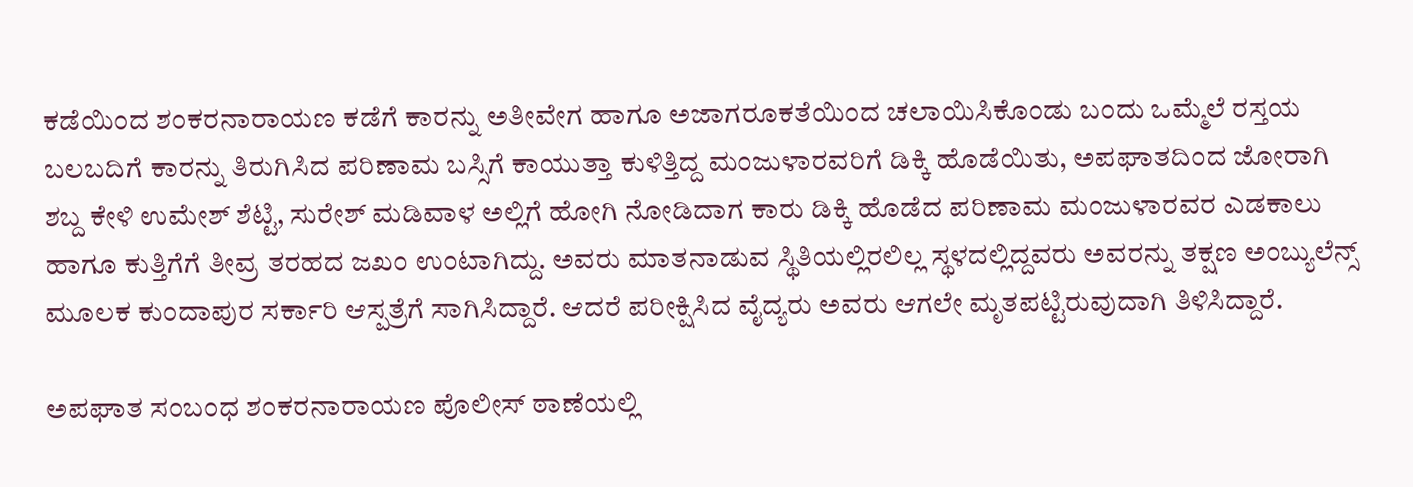ಕಡೆಯಿಂದ ಶಂಕರನಾರಾಯಣ ಕಡೆಗೆ ಕಾರನ್ನು ಅತೀವೇಗ ಹಾಗೂ ಅಜಾಗರೂಕತೆಯಿಂದ ಚಲಾಯಿಸಿಕೊಂಡು ಬಂದು ಒಮ್ಮೆಲೆ ರಸ್ತಯ ಬಲಬದಿಗೆ ಕಾರನ್ನು ತಿರುಗಿಸಿದ ಪರಿಣಾಮ ಬಸ್ಸಿಗೆ ಕಾಯುತ್ತಾ ಕುಳಿತ್ತಿದ್ದ ಮಂಜುಳಾರವರಿಗೆ ಡಿಕ್ಕಿ ಹೊಡೆಯಿತು, ಅಪಘಾತದಿಂದ ಜೋರಾಗಿ ಶಬ್ದ ಕೇಳಿ ಉಮೇಶ್ ಶೆಟ್ಟಿ, ಸುರೇಶ್ ಮಡಿವಾಳ ಅಲ್ಲಿಗೆ ಹೋಗಿ ನೋಡಿದಾಗ ಕಾರು ಡಿಕ್ಕಿ ಹೊಡೆದ ಪರಿಣಾಮ ಮಂಜುಳಾರವರ ಎಡಕಾಲು ಹಾಗೂ ಕುತ್ತಿಗೆಗೆ ತೀವ್ರ ತರಹದ ಜಖಂ ಉಂಟಾಗಿದ್ದು. ಅವರು ಮಾತನಾಡುವ ಸ್ಥಿತಿಯಲ್ಲಿರಲಿಲ್ಲ ಸ್ಥಳದಲ್ಲಿದ್ದವರು ಅವರನ್ನು ತಕ್ಷಣ ಅಂಬ್ಯುಲೆನ್ಸ್ ಮೂಲಕ ಕುಂದಾಪುರ ಸರ್ಕಾರಿ ಆಸ್ಪತ್ರೆಗೆ ಸಾಗಿಸಿದ್ದಾರೆ. ಆದರೆ ಪರೀಕ್ಷಿಸಿದ ವೈದ್ಯರು ಅವರು ಆಗಲೇ ಮೃತಪಟ್ಟಿರುವುದಾಗಿ ತಿಳಿಸಿದ್ದಾರೆ.

ಅಪಘಾತ ಸಂಬಂಧ ಶಂಕರನಾರಾಯಣ ಪೊಲೀಸ್ ಠಾಣೆಯಲ್ಲಿ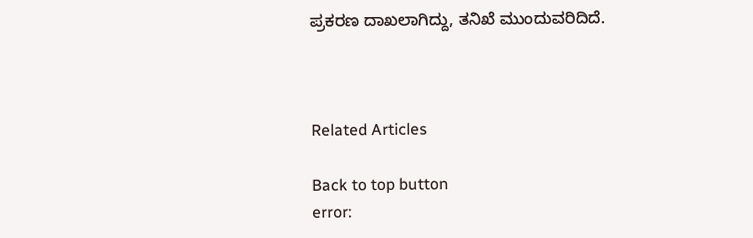ಪ್ರಕರಣ ದಾಖಲಾಗಿದ್ದು, ತನಿಖೆ ಮುಂದುವರಿದಿದೆ.



Related Articles

Back to top button
error: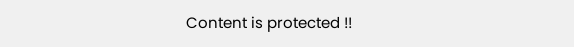Content is protected !!